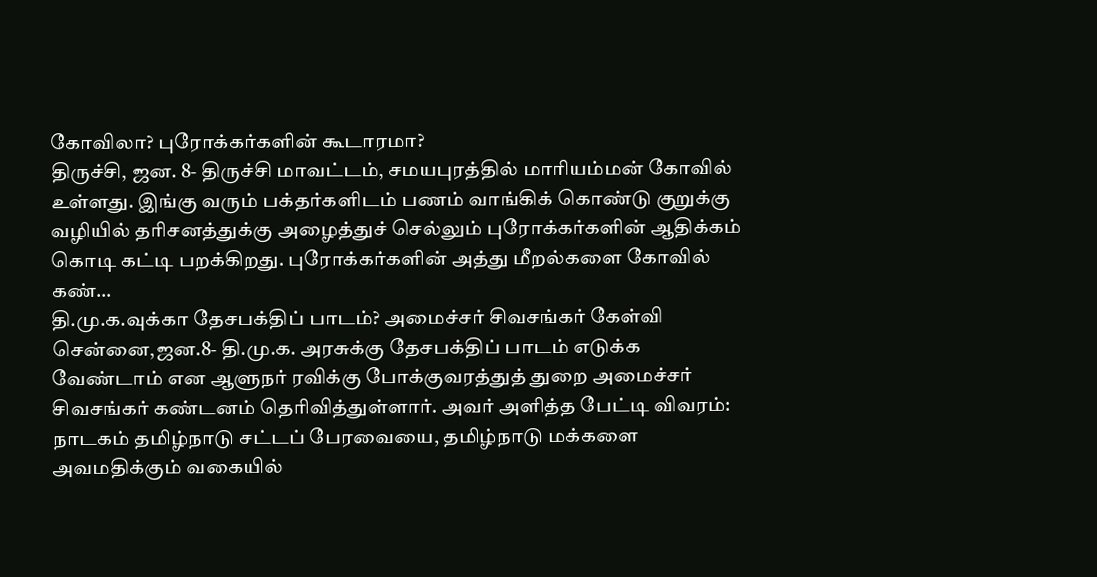கோவிலா? புரோக்கர்களின் கூடாரமா?
திருச்சி, ஜன. 8- திருச்சி மாவட்டம், சமயபுரத்தில் மாரியம்மன் கோவில் உள்ளது. இங்கு வரும் பக்தர்களிடம் பணம் வாங்கிக் கொண்டு குறுக்கு வழியில் தரிசனத்துக்கு அழைத்துச் செல்லும் புரோக்கர்களின் ஆதிக்கம் கொடி கட்டி பறக்கிறது. புரோக்கர்களின் அத்து மீறல்களை கோவில் கண்…
தி.மு.க.வுக்கா தேசபக்திப் பாடம்? அமைச்சர் சிவசங்கர் கேள்வி
சென்னை,ஜன.8- தி.மு.க. அரசுக்கு தேசபக்திப் பாடம் எடுக்க வேண்டாம் என ஆளுநர் ரவிக்கு போக்குவரத்துத் துறை அமைச்சர் சிவசங்கர் கண்டனம் தெரிவித்துள்ளார். அவர் அளித்த பேட்டி விவரம்: நாடகம் தமிழ்நாடு சட்டப் பேரவையை, தமிழ்நாடு மக்களை அவமதிக்கும் வகையில்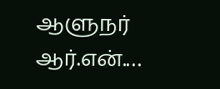ஆளுநர் ஆர்.என்.…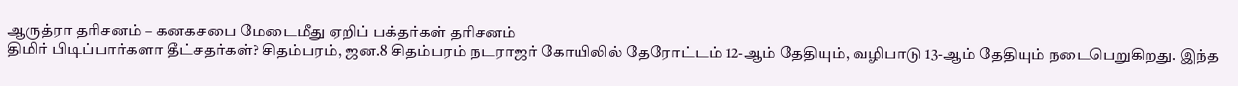ஆருத்ரா தரிசனம் – கனகசபை மேடைமீது ஏறிப் பக்தர்கள் தரிசனம்
திமிர் பிடிப்பார்களா தீட்சதர்கள்? சிதம்பரம், ஜன.8 சிதம்பரம் நடராஜர் கோயிலில் தேரோட்டம் 12-ஆம் தேதியும், வழிபாடு 13-ஆம் தேதியும் நடைபெறுகிறது. இந்த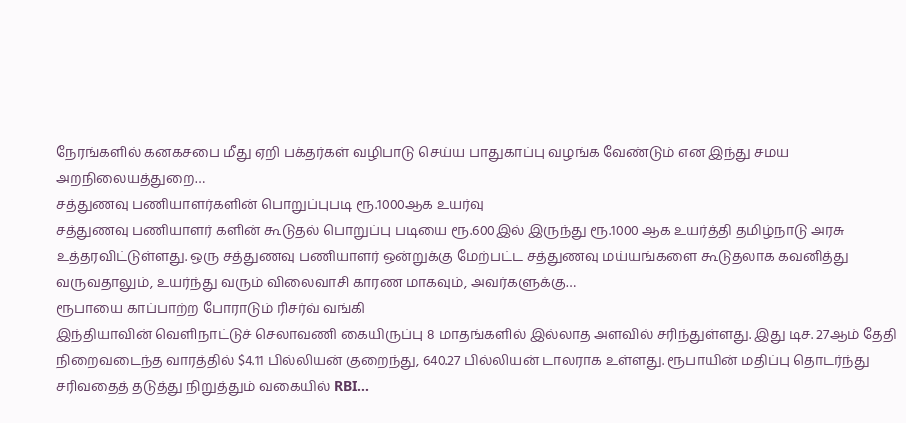நேரங்களில் கனகசபை மீது ஏறி பக்தர்கள் வழிபாடு செய்ய பாதுகாப்பு வழங்க வேண்டும் என இந்து சமய அறநிலையத்துறை…
சத்துணவு பணியாளர்களின் பொறுப்புபடி ரூ.1000ஆக உயர்வு
சத்துணவு பணியாளர் களின் கூடுதல் பொறுப்பு படியை ரூ.600இல் இருந்து ரூ.1000 ஆக உயர்த்தி தமிழ்நாடு அரசு உத்தரவிட்டுள்ளது. ஒரு சத்துணவு பணியாளர் ஒன்றுக்கு மேற்பட்ட சத்துணவு மய்யங்களை கூடுதலாக கவனித்து வருவதாலும், உயர்ந்து வரும் விலைவாசி காரண மாகவும், அவர்களுக்கு…
ரூபாயை காப்பாற்ற போராடும் ரிசர்வ் வங்கி
இந்தியாவின் வெளிநாட்டுச் செலாவணி கையிருப்பு 8 மாதங்களில் இல்லாத அளவில் சரிந்துள்ளது. இது டிச. 27ஆம் தேதி நிறைவடைந்த வாரத்தில் $4.11 பில்லியன் குறைந்து, 640.27 பில்லியன் டாலராக உள்ளது. ரூபாயின் மதிப்பு தொடர்ந்து சரிவதைத் தடுத்து நிறுத்தும் வகையில் RBI…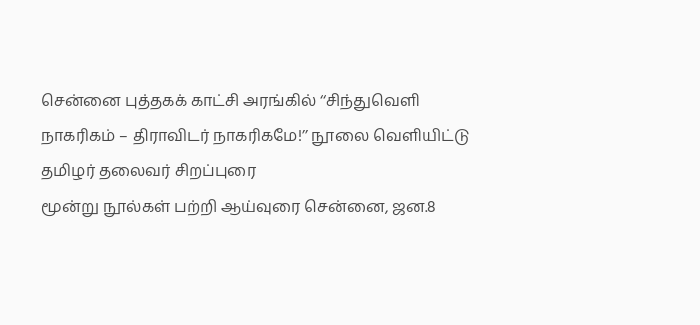சென்னை புத்தகக் காட்சி அரங்கில் ‘‘சிந்துவெளி நாகரிகம் – திராவிடர் நாகரிகமே!’’ நூலை வெளியிட்டு தமிழர் தலைவர் சிறப்புரை
மூன்று நூல்கள் பற்றி ஆய்வுரை சென்னை, ஜன.8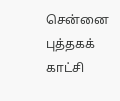சென்னை புத்தகக் காட்சி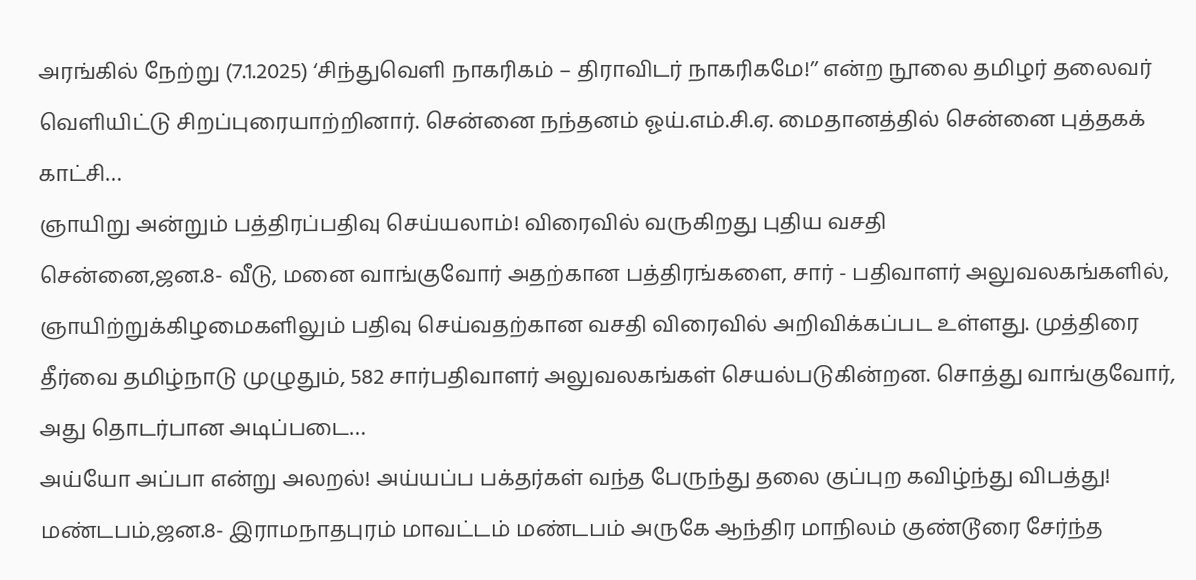அரங்கில் நேற்று (7.1.2025) ‘சிந்துவெளி நாகரிகம் – திராவிடர் நாகரிகமே!’’ என்ற நூலை தமிழர் தலைவர் வெளியிட்டு சிறப்புரையாற்றினார். சென்னை நந்தனம் ஓய்.எம்.சி.ஏ. மைதானத்தில் சென்னை புத்தகக் காட்சி…
ஞாயிறு அன்றும் பத்திரப்பதிவு செய்யலாம்! விரைவில் வருகிறது புதிய வசதி
சென்னை,ஜன.8- வீடு, மனை வாங்குவோர் அதற்கான பத்திரங்களை, சார் - பதிவாளர் அலுவலகங்களில், ஞாயிற்றுக்கிழமைகளிலும் பதிவு செய்வதற்கான வசதி விரைவில் அறிவிக்கப்பட உள்ளது. முத்திரை தீர்வை தமிழ்நாடு முழுதும், 582 சார்பதிவாளர் அலுவலகங்கள் செயல்படுகின்றன. சொத்து வாங்குவோர், அது தொடர்பான அடிப்படை…
அய்யோ அப்பா என்று அலறல்! அய்யப்ப பக்தர்கள் வந்த பேருந்து தலை குப்புற கவிழ்ந்து விபத்து!
மண்டபம்,ஜன.8- இராமநாதபுரம் மாவட்டம் மண்டபம் அருகே ஆந்திர மாநிலம் குண்டூரை சேர்ந்த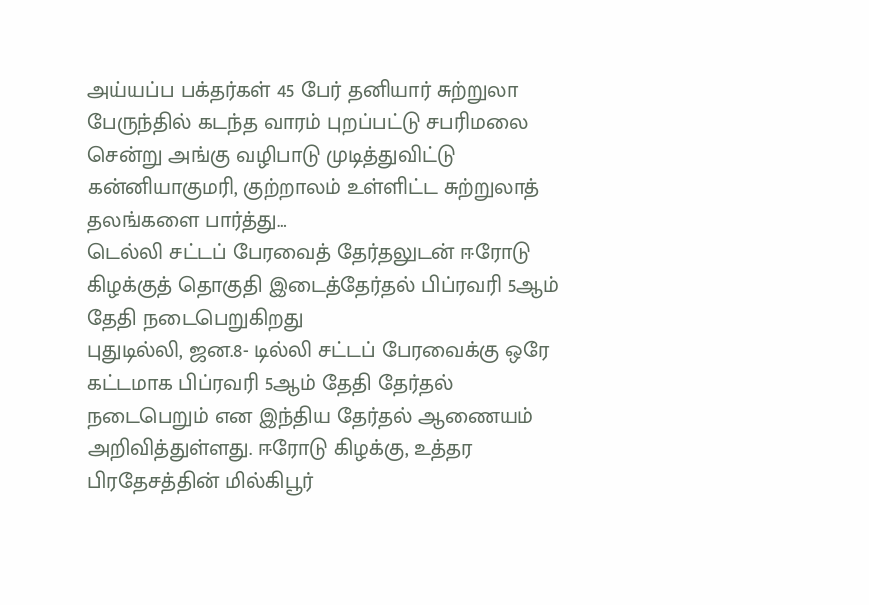அய்யப்ப பக்தர்கள் 45 பேர் தனியார் சுற்றுலா பேருந்தில் கடந்த வாரம் புறப்பட்டு சபரிமலை சென்று அங்கு வழிபாடு முடித்துவிட்டு கன்னியாகுமரி, குற்றாலம் உள்ளிட்ட சுற்றுலாத் தலங்களை பார்த்து…
டெல்லி சட்டப் பேரவைத் தேர்தலுடன் ஈரோடு கிழக்குத் தொகுதி இடைத்தேர்தல் பிப்ரவரி 5ஆம் தேதி நடைபெறுகிறது
புதுடில்லி, ஜன.8- டில்லி சட்டப் பேரவைக்கு ஒரே கட்டமாக பிப்ரவரி 5ஆம் தேதி தேர்தல் நடைபெறும் என இந்திய தேர்தல் ஆணையம் அறிவித்துள்ளது. ஈரோடு கிழக்கு, உத்தர பிரதேசத்தின் மில்கிபூர்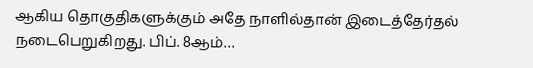ஆகிய தொகுதிகளுக்கும் அதே நாளில்தான் இடைத்தேர்தல் நடைபெறுகிறது. பிப். 8ஆம்…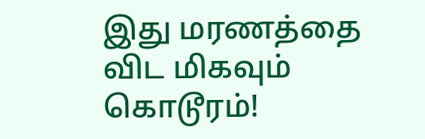இது மரணத்தை விட மிகவும் கொடூரம்!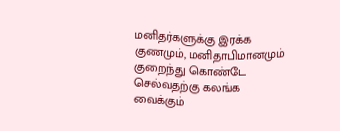மனிதர்களுக்கு இரக்க குணமும், மனிதாபிமானமும் குறைந்து கொண்டே செல்வதற்கு கலங்க வைக்கும்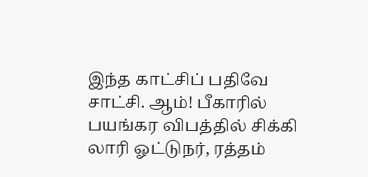இந்த காட்சிப் பதிவே சாட்சி. ஆம்! பீகாரில் பயங்கர விபத்தில் சிக்கி லாரி ஓட்டுநர், ரத்தம்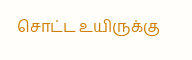சொட்ட உயிருக்கு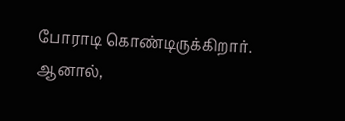போராடி கொண்டிருக்கிறார். ஆனால்,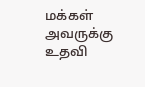மக்கள் அவருக்கு உதவி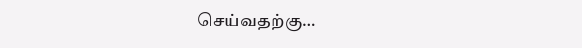செய்வதற்கு…